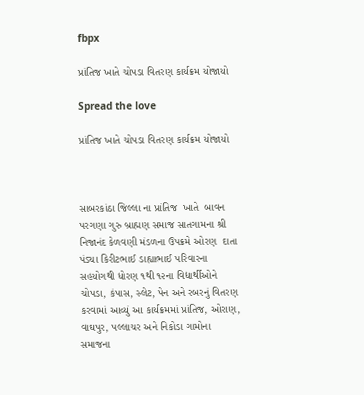fbpx

પ્રાંતિજ ખાતે ચોપડા વિતરણ કાર્યક્રમ યોજાયો

Spread the love

પ્રાંતિજ ખાતે ચોપડા વિતરણ કાર્યક્રમ યોજાયો



સાબરકાંઠા જિલ્લા ના પ્રાંતિજ  ખાતે  બાવન પરગણા ગુરુ બ્રાહ્મણ સમાજ સાતગામના શ્રી નિજાનંદ કેળવણી મંડળના ઉપક્રમે ઓરણ  દાતા પંડ્યા કિરીટભાઈ ડાહ્યાભાઈ પરિવારના સહયોગથી ધોરણ ૧થી ૧૨ના વિદ્યાર્થીઓને ચોપડા, કંપાસ, સ્લેટ, પેન અને રબરનું વિતરણ કરવામાં આવ્યું આ કાર્યક્રમમાં પ્રાંતિજ, ઓરાણ, વાઘપુર, પલ્લાચર અને નિકોડા ગામોના સમાજના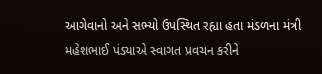આગેવાનો અને સભ્યો ઉપસ્થિત રહ્યા હતા મંડળના મંત્રી મહેશભાઈ પંડ્યાએ સ્વાગત પ્રવચન કરીને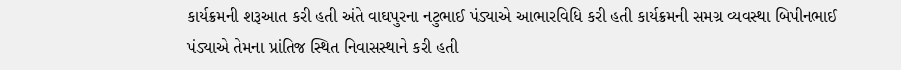કાર્યક્રમની શરૂઆત કરી હતી અંતે વાઘપુરના નટુભાઈ પંડ્યાએ આભારવિધિ કરી હતી કાર્યક્રમની સમગ્ર વ્યવસ્થા બિપીનભાઈ પંડ્યાએ તેમના પ્રાંતિજ સ્થિત નિવાસસ્થાને કરી હતી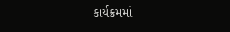કાર્યક્રમમાં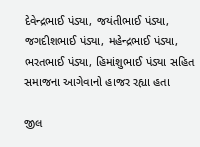દેવેન્દ્રભાઈ પંડ્યા, જયંતીભાઈ પંડ્યા, જગદીશભાઈ પંડ્યા, મહેન્દ્રભાઈ પંડ્યા, ભરતભાઈ પંડ્યા, હિમાંશુભાઈ પંડ્યા સહિત સમાજના આગેવાનો હાજર રહ્યા હતા

જીલ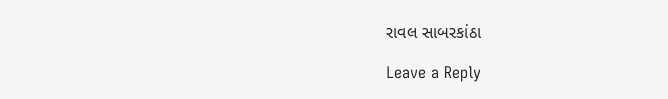રાવલ સાબરકાંઠા

Leave a Reply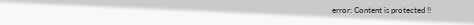error: Content is protected !!